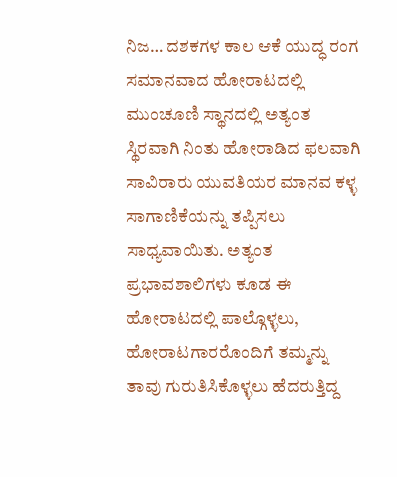ನಿಜ… ದಶಕಗಳ ಕಾಲ ಆಕೆ ಯುದ್ಧ ರಂಗ ಸಮಾನವಾದ ಹೋರಾಟದಲ್ಲಿ ಮುಂಚೂಣಿ ಸ್ಥಾನದಲ್ಲಿ ಅತ್ಯಂತ ಸ್ಥಿರವಾಗಿ ನಿಂತು ಹೋರಾಡಿದ ಫಲವಾಗಿ ಸಾವಿರಾರು ಯುವತಿಯರ ಮಾನವ ಕಳ್ಳ ಸಾಗಾಣಿಕೆಯನ್ನು ತಪ್ಪಿಸಲು ಸಾಧ್ಯವಾಯಿತು. ಅತ್ಯಂತ ಪ್ರಭಾವಶಾಲಿಗಳು ಕೂಡ ಈ ಹೋರಾಟದಲ್ಲಿ ಪಾಲ್ಗೊಳ್ಳಲು, ಹೋರಾಟಗಾರರೊಂದಿಗೆ ತಮ್ಮನ್ನು ತಾವು ಗುರುತಿಸಿಕೊಳ್ಳಲು ಹೆದರುತ್ತಿದ್ದ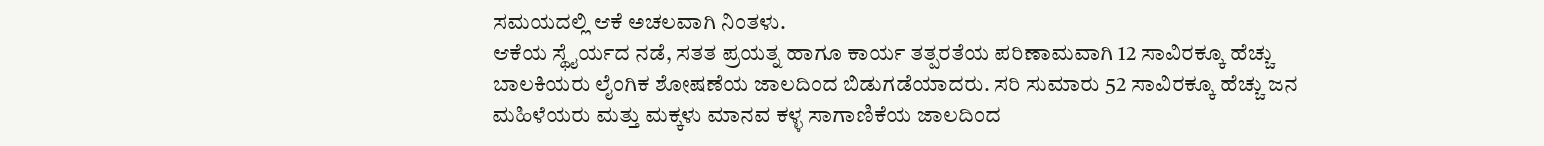ಸಮಯದಲ್ಲಿ ಆಕೆ ಅಚಲವಾಗಿ ನಿಂತಳು.
ಆಕೆಯ ಸ್ಥೈರ್ಯದ ನಡೆ, ಸತತ ಪ್ರಯತ್ನ ಹಾಗೂ ಕಾರ್ಯ ತತ್ಪರತೆಯ ಪರಿಣಾಮವಾಗಿ 12 ಸಾವಿರಕ್ಕೂ ಹೆಚ್ಚು ಬಾಲಕಿಯರು ಲೈಂಗಿಕ ಶೋಷಣೆಯ ಜಾಲದಿಂದ ಬಿಡುಗಡೆಯಾದರು. ಸರಿ ಸುಮಾರು 52 ಸಾವಿರಕ್ಕೂ ಹೆಚ್ಚು ಜನ ಮಹಿಳೆಯರು ಮತ್ತು ಮಕ್ಕಳು ಮಾನವ ಕಳ್ಳ ಸಾಗಾಣಿಕೆಯ ಜಾಲದಿಂದ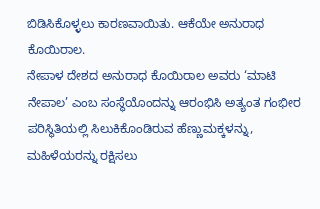ಬಿಡಿಸಿಕೊಳ್ಳಲು ಕಾರಣವಾಯಿತು. ಆಕೆಯೇ ಅನುರಾಧ ಕೊಯಿರಾಲ.
ನೇಪಾಳ ದೇಶದ ಅನುರಾಧ ಕೊಯಿರಾಲ ಅವರು ‘ಮಾಟಿ ನೇಪಾಲ’ ಎಂಬ ಸಂಸ್ಥೆಯೊಂದನ್ನು ಆರಂಭಿಸಿ ಅತ್ಯಂತ ಗಂಭೀರ ಪರಿಸ್ಥಿತಿಯಲ್ಲಿ ಸಿಲುಕಿಕೊಂಡಿರುವ ಹೆಣ್ಣುಮಕ್ಕಳನ್ನು, ಮಹಿಳೆಯರನ್ನು ರಕ್ಷಿಸಲು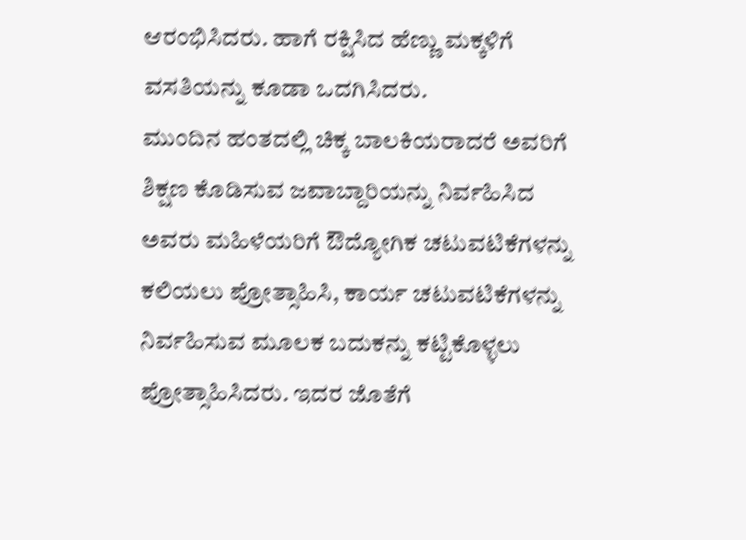ಆರಂಭಿಸಿದರು. ಹಾಗೆ ರಕ್ಷಿಸಿದ ಹೆಣ್ಣು ಮಕ್ಕಳಿಗೆ ವಸತಿಯನ್ನು ಕೂಡಾ ಒದಗಿಸಿದರು.
ಮುಂದಿನ ಹಂತದಲ್ಲಿ ಚಿಕ್ಕ ಬಾಲಕಿಯರಾದರೆ ಅವರಿಗೆ ಶಿಕ್ಷಣ ಕೊಡಿಸುವ ಜವಾಬ್ದಾರಿಯನ್ನು ನಿರ್ವಹಿಸಿದ ಅವರು ಮಹಿಳೆಯರಿಗೆ ಔದ್ಯೋಗಿಕ ಚಟುವಟಿಕೆಗಳನ್ನು ಕಲಿಯಲು ಪ್ರೋತ್ಸಾಹಿಸಿ, ಕಾರ್ಯ ಚಟುವಟಿಕೆಗಳನ್ನು ನಿರ್ವಹಿಸುವ ಮೂಲಕ ಬದುಕನ್ನು ಕಟ್ಟಿಕೊಳ್ಳಲು ಪ್ರೋತ್ಸಾಹಿಸಿದರು. ಇದರ ಜೊತೆಗೆ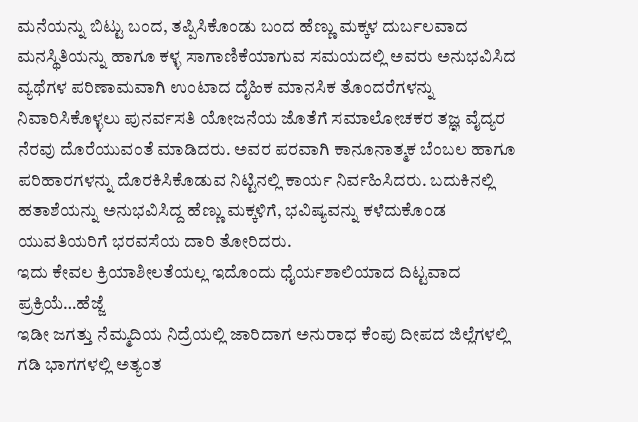ಮನೆಯನ್ನು ಬಿಟ್ಟು ಬಂದ, ತಪ್ಪಿಸಿಕೊಂಡು ಬಂದ ಹೆಣ್ಣು ಮಕ್ಕಳ ದುರ್ಬಲವಾದ ಮನಸ್ಥಿತಿಯನ್ನು ಹಾಗೂ ಕಳ್ಳ ಸಾಗಾಣಿಕೆಯಾಗುವ ಸಮಯದಲ್ಲಿ ಅವರು ಅನುಭವಿಸಿದ ವ್ಯಥೆಗಳ ಪರಿಣಾಮವಾಗಿ ಉಂಟಾದ ದೈಹಿಕ ಮಾನಸಿಕ ತೊಂದರೆಗಳನ್ನು ನಿವಾರಿಸಿಕೊಳ್ಳಲು ಪುನರ್ವಸತಿ ಯೋಜನೆಯ ಜೊತೆಗೆ ಸಮಾಲೋಚಕರ ತಜ್ಞ ವೈದ್ಯರ ನೆರವು ದೊರೆಯುವಂತೆ ಮಾಡಿದರು. ಅವರ ಪರವಾಗಿ ಕಾನೂನಾತ್ಮಕ ಬೆಂಬಲ ಹಾಗೂ ಪರಿಹಾರಗಳನ್ನು ದೊರಕಿಸಿಕೊಡುವ ನಿಟ್ಟಿನಲ್ಲಿ ಕಾರ್ಯ ನಿರ್ವಹಿಸಿದರು. ಬದುಕಿನಲ್ಲಿ ಹತಾಶೆಯನ್ನು ಅನುಭವಿಸಿದ್ದ ಹೆಣ್ಣು ಮಕ್ಕಳಿಗೆ, ಭವಿಷ್ಯವನ್ನು ಕಳೆದುಕೊಂಡ ಯುವತಿಯರಿಗೆ ಭರವಸೆಯ ದಾರಿ ತೋರಿದರು.
ಇದು ಕೇವಲ ಕ್ರಿಯಾಶೀಲತೆಯಲ್ಲ ಇದೊಂದು ಧೈರ್ಯಶಾಲಿಯಾದ ದಿಟ್ಟವಾದ ಪ್ರಕ್ರಿಯೆ…ಹೆಜ್ಜೆ
ಇಡೀ ಜಗತ್ತು ನೆಮ್ಮದಿಯ ನಿದ್ರೆಯಲ್ಲಿ ಜಾರಿದಾಗ ಅನುರಾಧ ಕೆಂಪು ದೀಪದ ಜಿಲ್ಲೆಗಳಲ್ಲಿ ಗಡಿ ಭಾಗಗಳಲ್ಲಿ ಅತ್ಯಂತ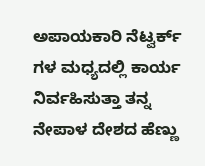ಅಪಾಯಕಾರಿ ನೆಟ್ವರ್ಕ್ ಗಳ ಮಧ್ಯದಲ್ಲಿ ಕಾರ್ಯ ನಿರ್ವಹಿಸುತ್ತಾ ತನ್ನ ನೇಪಾಳ ದೇಶದ ಹೆಣ್ಣು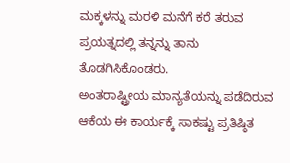ಮಕ್ಕಳನ್ನು ಮರಳಿ ಮನೆಗೆ ಕರೆ ತರುವ ಪ್ರಯತ್ನದಲ್ಲಿ ತನ್ನನ್ನು ತಾನು ತೊಡಗಿಸಿಕೊಂಡರು.
ಅಂತರಾಷ್ಟ್ರೀಯ ಮಾನ್ಯತೆಯನ್ನು ಪಡೆದಿರುವ ಆಕೆಯ ಈ ಕಾರ್ಯಕ್ಕೆ ಸಾಕಷ್ಟು ಪ್ರತಿಷ್ಠಿತ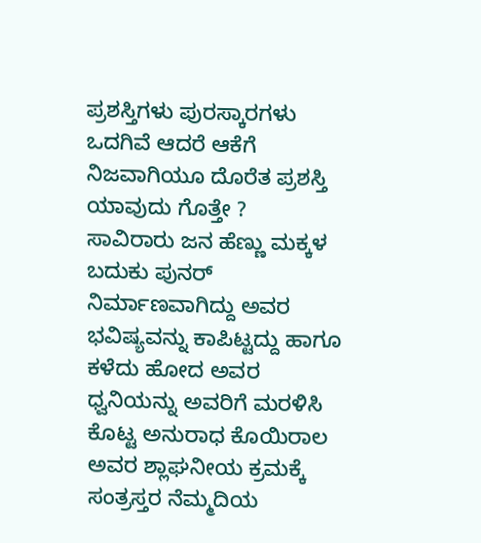ಪ್ರಶಸ್ತಿಗಳು ಪುರಸ್ಕಾರಗಳು ಒದಗಿವೆ ಆದರೆ ಆಕೆಗೆ ನಿಜವಾಗಿಯೂ ದೊರೆತ ಪ್ರಶಸ್ತಿ ಯಾವುದು ಗೊತ್ತೇ ?
ಸಾವಿರಾರು ಜನ ಹೆಣ್ಣು ಮಕ್ಕಳ ಬದುಕು ಪುನರ್ ನಿರ್ಮಾಣವಾಗಿದ್ದು ಅವರ ಭವಿಷ್ಯವನ್ನು ಕಾಪಿಟ್ಟದ್ದು ಹಾಗೂ ಕಳೆದು ಹೋದ ಅವರ ಧ್ವನಿಯನ್ನು ಅವರಿಗೆ ಮರಳಿಸಿ ಕೊಟ್ಟ ಅನುರಾಧ ಕೊಯಿರಾಲ ಅವರ ಶ್ಲಾಘನೀಯ ಕ್ರಮಕ್ಕೆ ಸಂತ್ರಸ್ತರ ನೆಮ್ಮದಿಯ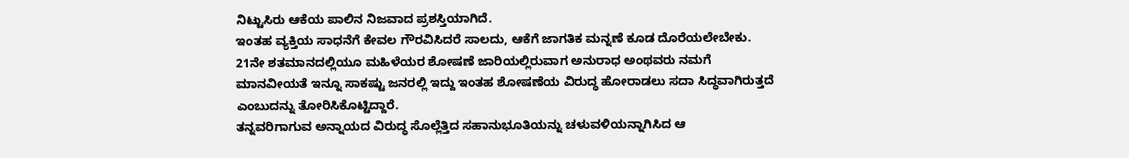ನಿಟ್ಟುಸಿರು ಆಕೆಯ ಪಾಲಿನ ನಿಜವಾದ ಪ್ರಶಸ್ತಿಯಾಗಿದೆ.
ಇಂತಹ ವ್ಯಕ್ತಿಯ ಸಾಧನೆಗೆ ಕೇವಲ ಗೌರವಿಸಿದರೆ ಸಾಲದು, ಆಕೆಗೆ ಜಾಗತಿಕ ಮನ್ನಣೆ ಕೂಡ ದೊರೆಯಲೇಬೇಕು. 21ನೇ ಶತಮಾನದಲ್ಲಿಯೂ ಮಹಿಳೆಯರ ಶೋಷಣೆ ಜಾರಿಯಲ್ಲಿರುವಾಗ ಅನುರಾಧ ಅಂಥವರು ನಮಗೆ ಮಾನವೀಯತೆ ಇನ್ನೂ ಸಾಕಷ್ಟು ಜನರಲ್ಲಿ ಇದ್ದು ಇಂತಹ ಶೋಷಣೆಯ ವಿರುದ್ಧ ಹೋರಾಡಲು ಸದಾ ಸಿದ್ಧವಾಗಿರುತ್ತದೆ ಎಂಬುದನ್ನು ತೋರಿಸಿಕೊಟ್ಟಿದ್ದಾರೆ.
ತನ್ನವರಿಗಾಗುವ ಅನ್ನಾಯದ ವಿರುದ್ಧ ಸೊಲ್ಲೆತ್ತಿದ ಸಹಾನುಭೂತಿಯನ್ನು ಚಳುವಳಿಯನ್ನಾಗಿಸಿದ ಆ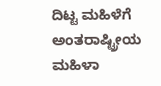ದಿಟ್ಟ ಮಹಿಳೆಗೆ ಅಂತರಾಷ್ಟ್ರೀಯ ಮಹಿಳಾ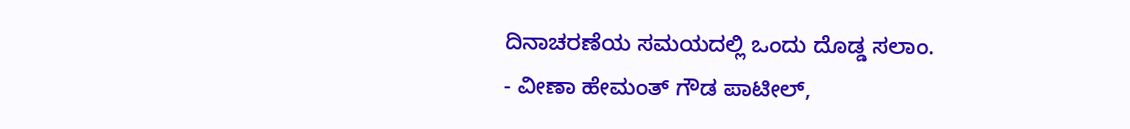ದಿನಾಚರಣೆಯ ಸಮಯದಲ್ಲಿ ಒಂದು ದೊಡ್ಡ ಸಲಾಂ.
- ವೀಣಾ ಹೇಮಂತ್ ಗೌಡ ಪಾಟೀಲ್,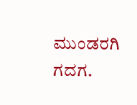ಮುಂಡರಗಿ ಗದಗ.